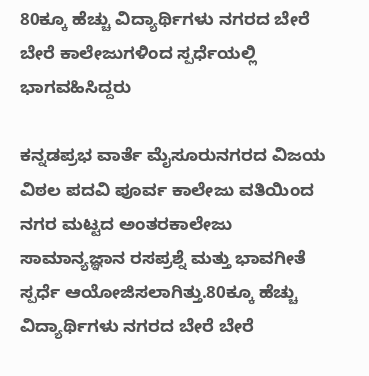80ಕ್ಕೂ ಹೆಚ್ಚು ವಿದ್ಯಾರ್ಥಿಗಳು ನಗರದ ಬೇರೆ ಬೇರೆ ಕಾಲೇಜುಗಳಿಂದ ಸ್ಪರ್ಧೆಯಲ್ಲಿ ಭಾಗವಹಿಸಿದ್ದರು

ಕನ್ನಡಪ್ರಭ ವಾರ್ತೆ ಮೈಸೂರುನಗರದ ವಿಜಯ ವಿಠಲ ಪದವಿ ಪೂರ್ವ ಕಾಲೇಜು ವತಿಯಿಂದ ನಗರ ಮಟ್ಟದ ಅಂತರಕಾಲೇಜು ಸಾಮಾನ್ಯಜ್ಞಾನ ರಸಪ್ರಶ್ನೆ ಮತ್ತು ಭಾವಗೀತೆ ಸ್ಪರ್ಧೆ ಆಯೋಜಿಸಲಾಗಿತ್ತು.80ಕ್ಕೂ ಹೆಚ್ಚು ವಿದ್ಯಾರ್ಥಿಗಳು ನಗರದ ಬೇರೆ ಬೇರೆ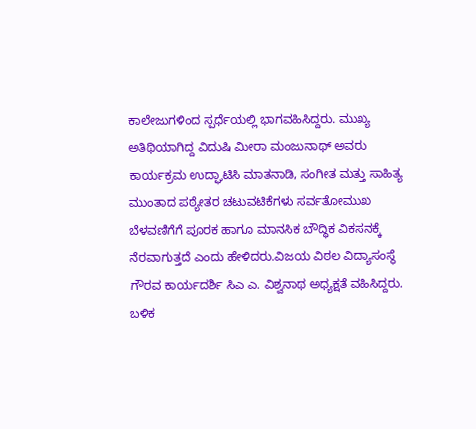ಕಾಲೇಜುಗಳಿಂದ ಸ್ಪರ್ಧೆಯಲ್ಲಿ ಭಾಗವಹಿಸಿದ್ದರು. ಮುಖ್ಯ ಅತಿಥಿಯಾಗಿದ್ದ ವಿದುಷಿ ಮೀರಾ ಮಂಜುನಾಥ್ ಅವರು ಕಾರ್ಯಕ್ರಮ ಉದ್ಘಾಟಿಸಿ ಮಾತನಾಡಿ, ಸಂಗೀತ ಮತ್ತು ಸಾಹಿತ್ಯ ಮುಂತಾದ ಪಠ್ಯೇತರ ಚಟುವಟಿಕೆಗಳು ಸರ್ವತೋಮುಖ ಬೆಳವಣಿಗೆಗೆ ಪೂರಕ ಹಾಗೂ ಮಾನಸಿಕ ಬೌದ್ಧಿಕ ವಿಕಸನಕ್ಕೆ ನೆರವಾಗುತ್ತದೆ ಎಂದು ಹೇಳಿದರು.ವಿಜಯ ವಿಠಲ ವಿದ್ಯಾಸಂಸ್ಥೆ ಗೌರವ ಕಾರ್ಯದರ್ಶಿ ಸಿಎ ಎ. ವಿಶ್ವನಾಥ ಅಧ್ಯಕ್ಷತೆ ವಹಿಸಿದ್ದರು. ಬಳಿಕ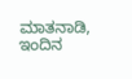ಮಾತನಾಡಿ, ಇಂದಿನ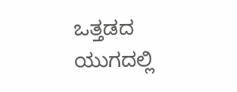ಒತ್ತಡದ ಯುಗದಲ್ಲಿ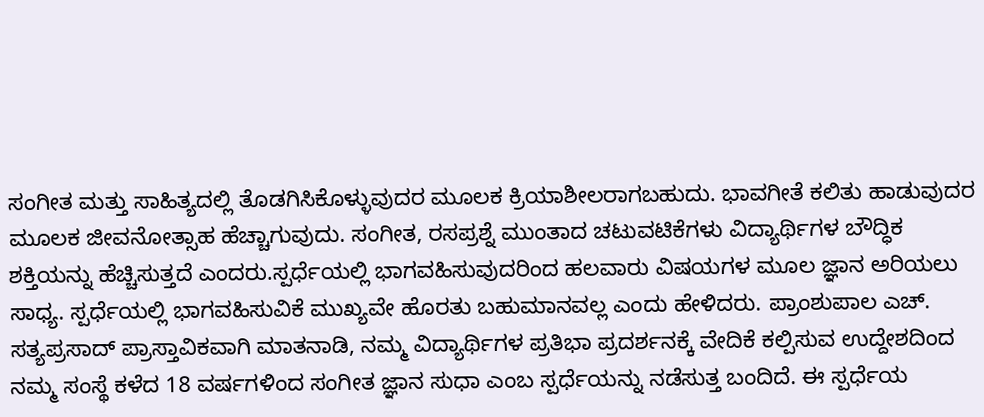ಸಂಗೀತ ಮತ್ತು ಸಾಹಿತ್ಯದಲ್ಲಿ ತೊಡಗಿಸಿಕೊಳ್ಳುವುದರ ಮೂಲಕ ಕ್ರಿಯಾಶೀಲರಾಗಬಹುದು. ಭಾವಗೀತೆ ಕಲಿತು ಹಾಡುವುದರ ಮೂಲಕ ಜೀವನೋತ್ಸಾಹ ಹೆಚ್ಚಾಗುವುದು. ಸಂಗೀತ, ರಸಪ್ರಶ್ನೆ ಮುಂತಾದ ಚಟುವಟಿಕೆಗಳು ವಿದ್ಯಾರ್ಥಿಗಳ ಬೌದ್ಧಿಕ ಶಕ್ತಿಯನ್ನು ಹೆಚ್ಚಿಸುತ್ತದೆ ಎಂದರು.ಸ್ಪರ್ಧೆಯಲ್ಲಿ ಭಾಗವಹಿಸುವುದರಿಂದ ಹಲವಾರು ವಿಷಯಗಳ ಮೂಲ ಜ್ಞಾನ ಅರಿಯಲು ಸಾಧ್ಯ. ಸ್ಪರ್ಧೆಯಲ್ಲಿ ಭಾಗವಹಿಸುವಿಕೆ ಮುಖ್ಯವೇ ಹೊರತು ಬಹುಮಾನವಲ್ಲ ಎಂದು ಹೇಳಿದರು. ಪ್ರಾಂಶುಪಾಲ ಎಚ್. ಸತ್ಯಪ್ರಸಾದ್‌ ಪ್ರಾಸ್ತಾವಿಕವಾಗಿ ಮಾತನಾಡಿ, ನಮ್ಮ ವಿದ್ಯಾರ್ಥಿಗಳ ಪ್ರತಿಭಾ ಪ್ರದರ್ಶನಕ್ಕೆ ವೇದಿಕೆ ಕಲ್ಪಿಸುವ ಉದ್ದೇಶದಿಂದ ನಮ್ಮ ಸಂಸ್ಥೆ ಕಳೆದ 18 ವರ್ಷಗಳಿಂದ ಸಂಗೀತ ಜ್ಞಾನ ಸುಧಾ ಎಂಬ ಸ್ಪರ್ಧೆಯನ್ನು ನಡೆಸುತ್ತ ಬಂದಿದೆ. ಈ ಸ್ಪರ್ಧೆಯ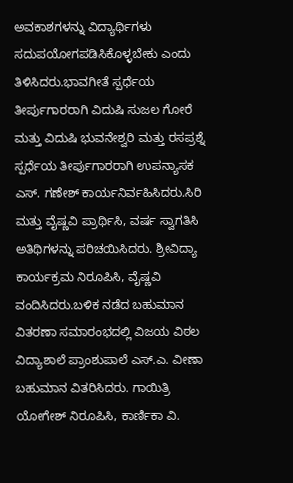ಅವಕಾಶಗಳನ್ನು ವಿದ್ಯಾರ್ಥಿಗಳು ಸದುಪಯೋಗಪಡಿಸಿಕೊಳ್ಳಬೇಕು ಎಂದು ತಿಳಿಸಿದರು.ಭಾವಗೀತೆ ಸ್ಪರ್ಧೆಯ ತೀರ್ಪುಗಾರರಾಗಿ ವಿದುಷಿ ಸುಜಲ ಗೋರೆ ಮತ್ತು ವಿದುಷಿ ಭುವನೇಶ್ವರಿ ಮತ್ತು ರಸಪ್ರಶ್ನೆ ಸ್ಪರ್ಧೆಯ ತೀರ್ಪುಗಾರರಾಗಿ ಉಪನ್ಯಾಸಕ ಎಸ್‌. ಗಣೇಶ್ ಕಾರ್ಯನಿರ್ವಹಿಸಿದರು.ಸಿರಿ ಮತ್ತು ವೈಷ್ಣವಿ ಪ್ರಾರ್ಥಿಸಿ, ವರ್ಷ ಸ್ವಾಗತಿಸಿ ಅತಿಥಿಗಳನ್ನು ಪರಿಚಯಿಸಿದರು. ಶ್ರೀವಿದ್ಯಾ ಕಾರ್ಯಕ್ರಮ ನಿರೂಪಿಸಿ, ವೈಷ್ಣವಿ ವಂದಿಸಿದರು.ಬಳಿಕ ನಡೆದ ಬಹುಮಾನ ವಿತರಣಾ ಸಮಾರಂಭದಲ್ಲಿ ವಿಜಯ ವಿಠಲ ವಿದ್ಯಾಶಾಲೆ ಪ್ರಾಂಶುಪಾಲೆ ಎಸ್‌.ಎ. ವೀಣಾ ಬಹುಮಾನ ವಿತರಿಸಿದರು. ಗಾಯಿತ್ರಿ ಯೋಗೇಶ್ ನಿರೂಪಿಸಿ, ಕಾರ್ಣಿಕಾ ವಿ.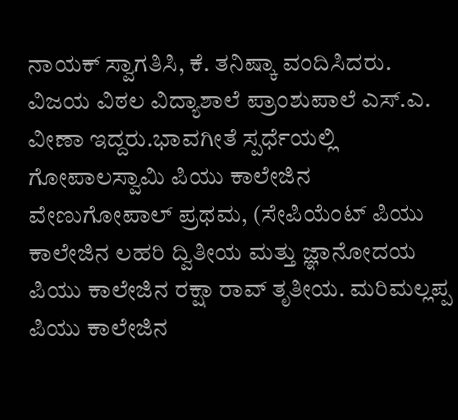ನಾಯಕ್ ಸ್ವಾಗತಿಸಿ, ಕೆ. ತನಿಷ್ಕಾ ವಂದಿಸಿದರು. ವಿಜಯ ವಿಠಲ ವಿದ್ಯಾಶಾಲೆ ಪ್ರಾಂಶುಪಾಲೆ ಎಸ್.ಎ. ವೀಣಾ ಇದ್ದರು.ಭಾವಗೀತೆ ಸ್ಪರ್ಧೆಯಲ್ಲಿ ಗೋಪಾಲಸ್ವಾಮಿ ಪಿಯು ಕಾಲೇಜಿನ ವೇಣುಗೋಪಾಲ್‌ ಪ್ರಥಮ, (ಸೇಪಿಯೆಂಟ್ ಪಿಯು ಕಾಲೇಜಿನ ಲಹರಿ ದ್ವಿತೀಯ ಮತ್ತು ಜ್ಞಾನೋದಯ ಪಿಯು ಕಾಲೇಜಿನ ರಕ್ಷಾ ರಾವ್ ತೃತೀಯ. ಮರಿಮಲ್ಲಪ್ಪ ಪಿಯು ಕಾಲೇಜಿನ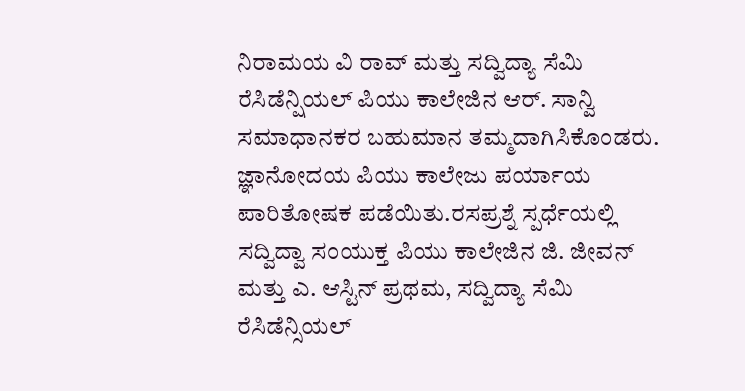ನಿರಾಮಯ ವಿ ರಾವ್ ಮತ್ತು ಸದ್ವಿದ್ಯಾ ಸೆಮಿ ರೆಸಿಡೆನ್ಷಿಯಲ್‌ ಪಿಯು ಕಾಲೇಜಿನ ಆರ್‌. ಸಾನ್ವಿ ಸಮಾಧಾನಕರ ಬಹುಮಾನ ತಮ್ಮದಾಗಿಸಿಕೊಂಡರು. ಜ್ಞಾನೋದಯ ಪಿಯು ಕಾಲೇಜು ಪರ್ಯಾಯ ಪಾರಿತೋಷಕ ಪಡೆಯಿತು.ರಸಪ್ರಶ್ನೆ ಸ್ಪರ್ಧೆಯಲ್ಲಿ ಸದ್ವಿದ್ವಾ ಸಂಯುಕ್ತ ಪಿಯು ಕಾಲೇಜಿನ ಜಿ. ಜೀವನ್ ಮತ್ತು ಎ. ಆಸ್ಟಿನ್ ಪ್ರಥಮ, ಸದ್ವಿದ್ಯಾ ಸೆಮಿ ರೆಸಿಡೆನ್ಸಿಯಲ್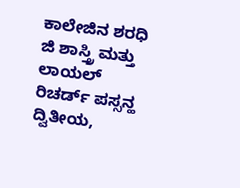ಕಾಲೇಜಿನ ಶರಧಿ ಜಿ ಶಾಸ್ತ್ರಿ ಮತ್ತು ಲಾಯಲ್ ರಿಚರ್ಡ್ ಪಸ್ಸನ್ಹ ದ್ವಿತೀಯ,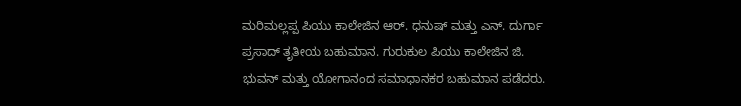ಮರಿಮಲ್ಲಪ್ಪ ಪಿಯು ಕಾಲೇಜಿನ ಆರ್‌. ಧನುಷ್ ಮತ್ತು ಎನ್. ದುರ್ಗಾ ಪ್ರಸಾದ್ ತೃತೀಯ ಬಹುಮಾನ. ಗುರುಕುಲ ಪಿಯು ಕಾಲೇಜಿನ ಜಿ. ಭುವನ್ ಮತ್ತು ಯೋಗಾನಂದ ಸಮಾಧಾನಕರ ಬಹುಮಾನ ಪಡೆದರು.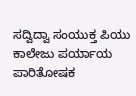ಸದ್ವಿದ್ವಾ ಸಂಯುಕ್ತ ಪಿಯು ಕಾಲೇಜು ಪರ್ಯಾಯ ಪಾರಿತೋಷಕ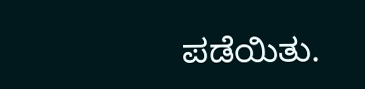ಪಡೆಯಿತು.